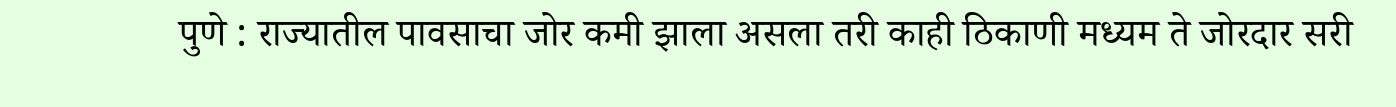पुणे : राज्यातील पावसाचा जोर कमी झाला असला तरी काही ठिकाणी मध्यम ते जोरदार सरी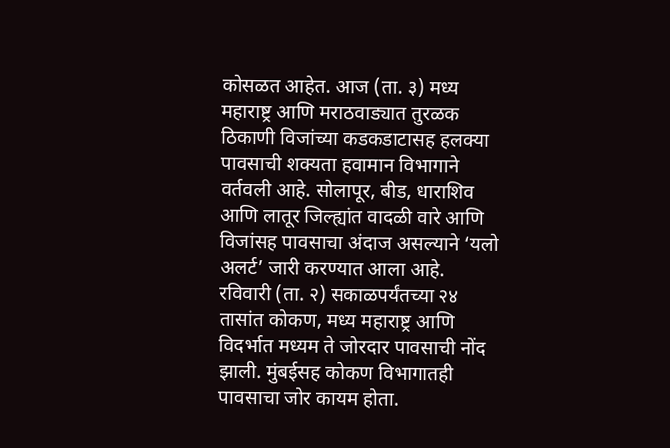कोसळत आहेत. आज (ता. ३) मध्य महाराष्ट्र आणि मराठवाड्यात तुरळक ठिकाणी विजांच्या कडकडाटासह हलक्या पावसाची शक्यता हवामान विभागाने वर्तवली आहे. सोलापूर, बीड, धाराशिव आणि लातूर जिल्ह्यांत वादळी वारे आणि विजांसह पावसाचा अंदाज असल्याने ‘यलो अलर्ट’ जारी करण्यात आला आहे.
रविवारी (ता. २) सकाळपर्यंतच्या २४ तासांत कोकण, मध्य महाराष्ट्र आणि विदर्भात मध्यम ते जोरदार पावसाची नोंद झाली. मुंबईसह कोकण विभागातही पावसाचा जोर कायम होता.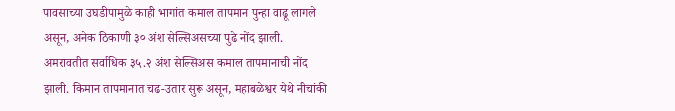पावसाच्या उघडीपामुळे काही भागांत कमाल तापमान पुन्हा वाढू लागले असून, अनेक ठिकाणी ३० अंश सेल्सिअसच्या पुढे नोंद झाली. अमरावतीत सर्वाधिक ३५.२ अंश सेल्सिअस कमाल तापमानाची नोंद झाली. किमान तापमानात चढ-उतार सुरू असून, महाबळेश्वर येथे नीचांकी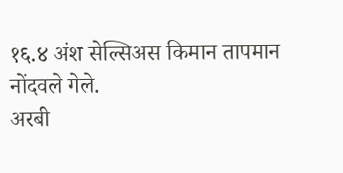१६.४ अंश सेल्सिअस किमान तापमान नोंदवले गेले.
अरबी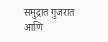समुद्रात गुजरात आणि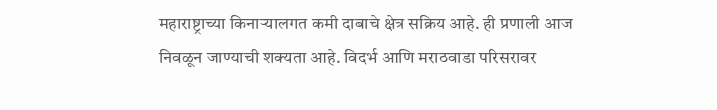महाराष्ट्राच्या किनाऱ्यालगत कमी दाबाचे क्षेत्र सक्रिय आहे. ही प्रणाली आज निवळून जाण्याची शक्यता आहे. विदर्भ आणि मराठवाडा परिसरावर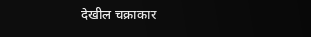देखील चक्राकार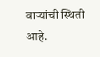वाऱ्यांची स्थिती आहे.